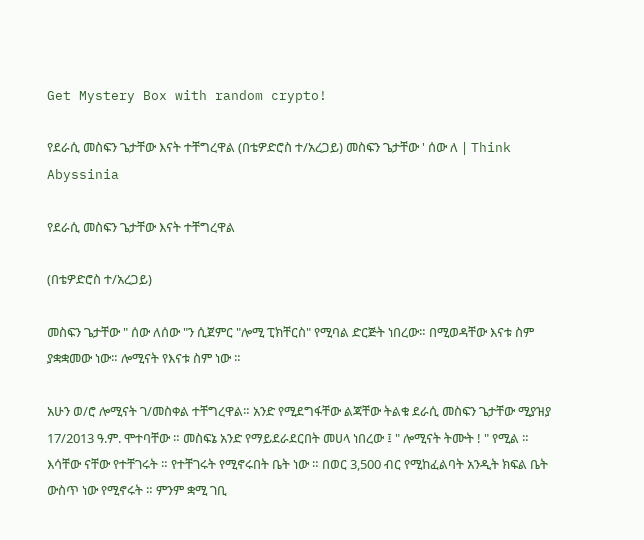Get Mystery Box with random crypto!

የደራሲ መስፍን ጌታቸው እናት ተቸግረዋል (በቴዎድሮስ ተ/አረጋይ) መስፍን ጌታቸው ' ሰው ለ | Think Abyssinia

የደራሲ መስፍን ጌታቸው እናት ተቸግረዋል

(በቴዎድሮስ ተ/አረጋይ)

መስፍን ጌታቸው " ሰው ለሰው "ን ሲጀምር "ሎሚ ፒክቸርስ" የሚባል ድርጅት ነበረው። በሚወዳቸው እናቱ ስም ያቋቋመው ነው። ሎሚናት የእናቱ ስም ነው ።

አሁን ወ/ሮ ሎሚናት ገ/መስቀል ተቸግረዋል። አንድ የሚደግፋቸው ልጃቸው ትልቁ ደራሲ መስፍን ጌታቸው ሚያዝያ 17/2013 ዓ.ም. ሞተባቸው ። መስፍኔ አንድ የማይደራደርበት መሀላ ነበረው ፤ " ሎሚናት ትሙት ! " የሚል ። እሳቸው ናቸው የተቸገሩት ። የተቸገሩት የሚኖሩበት ቤት ነው ። በወር 3,500 ብር የሚከፈልባት አንዲት ክፍል ቤት ውስጥ ነው የሚኖሩት ። ምንም ቋሚ ገቢ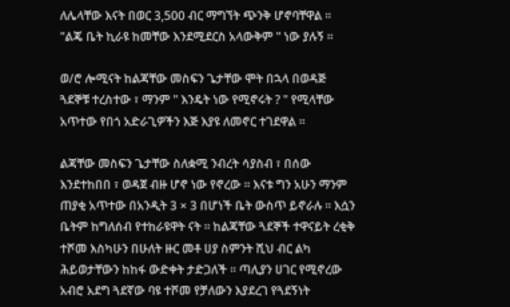ለሌላቸው እናት በወር 3,500 ብር ማግኘት ጭንቅ ሆኖባቸዋል ።
"ልጄ ቤት ኪራዩ ከመቸው እንደሚደርስ አላውቅም " ነው ያሉኝ ።

ወ/ሮ ሎሚናት ከልጃቸው መስፍን ጌታቸው ሞት በኋላ በወዳጅ ጓደኞቹ ተረስተው ፣ ማንም " እንዴት ነው የሚኖሩት ? " የሚላቸው አጥተው የበጎ አድራጊዎችን እጅ እያዩ ለመኖር ተገደዋል ።

ልጃቸው መስፍን ጌታቸው ስለቋሚ ንብረት ሳያስብ ፣ በሰው እንደተከበበ ፣ ወዳጀ ብዙ ሆኖ ነው የኖረው ። እናቱ ግን አሁን ማንም ጠያቂ አጥተው በአንዲት 3 × 3 በሆነች ቤት ውስጥ ይኖራሉ ። እሷን ቤትም ከግለሰብ የተከራዩዋት ናት ። ከልጃቸው ጓደኞች ተዋናይት ረቂቅ ተሾመ እስካሁን በሁለት ዙር መቶ ሀያ ስምንት ሺህ ብር ልካ ሕይወታቸውን ከከፋ ውድቀት ታድጋለች ። ጣሊያን ሀገር የሚኖረው አብሮ አደግ ጓደኛው ባዩ ተሾመ የቻለውን እያደረገ የጓደኝነት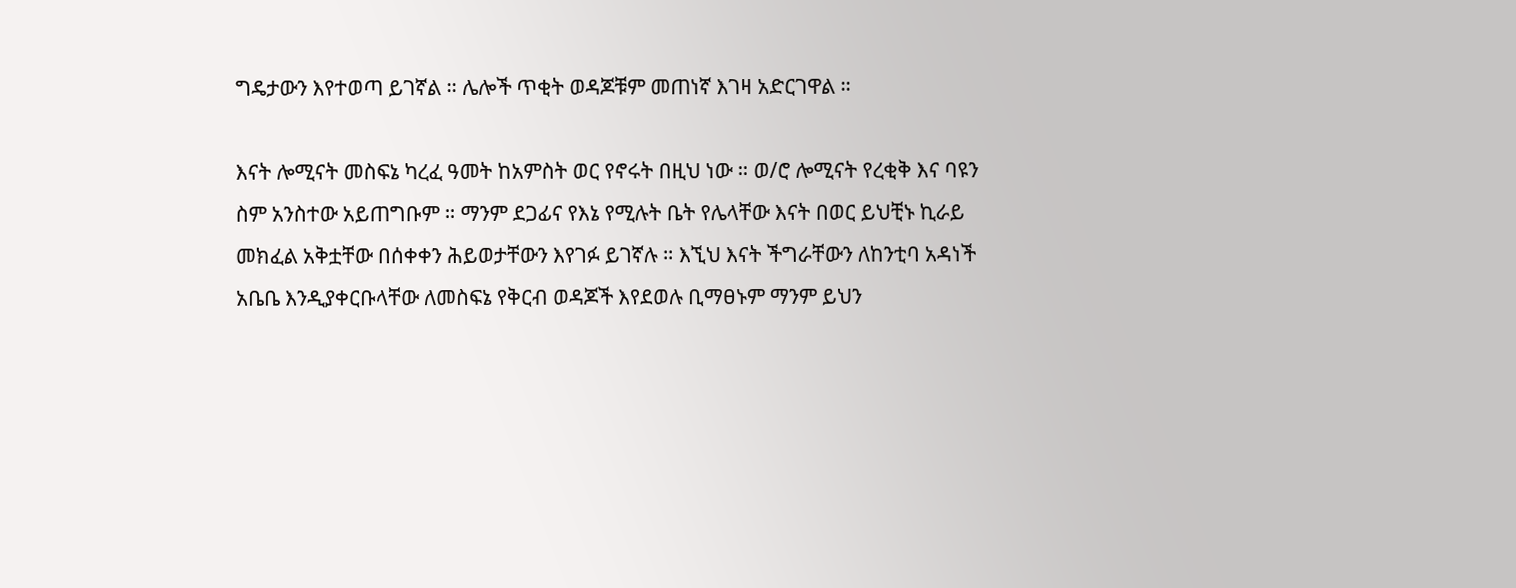ግዴታውን እየተወጣ ይገኛል ። ሌሎች ጥቂት ወዳጆቹም መጠነኛ እገዛ አድርገዋል ።

እናት ሎሚናት መስፍኔ ካረፈ ዓመት ከአምስት ወር የኖሩት በዚህ ነው ። ወ/ሮ ሎሚናት የረቂቅ እና ባዩን ስም አንስተው አይጠግቡም ። ማንም ደጋፊና የእኔ የሚሉት ቤት የሌላቸው እናት በወር ይህቺኑ ኪራይ መክፈል አቅቷቸው በሰቀቀን ሕይወታቸውን እየገፉ ይገኛሉ ። እኚህ እናት ችግራቸውን ለከንቲባ አዳነች አቤቤ እንዲያቀርቡላቸው ለመስፍኔ የቅርብ ወዳጆች እየደወሉ ቢማፀኑም ማንም ይህን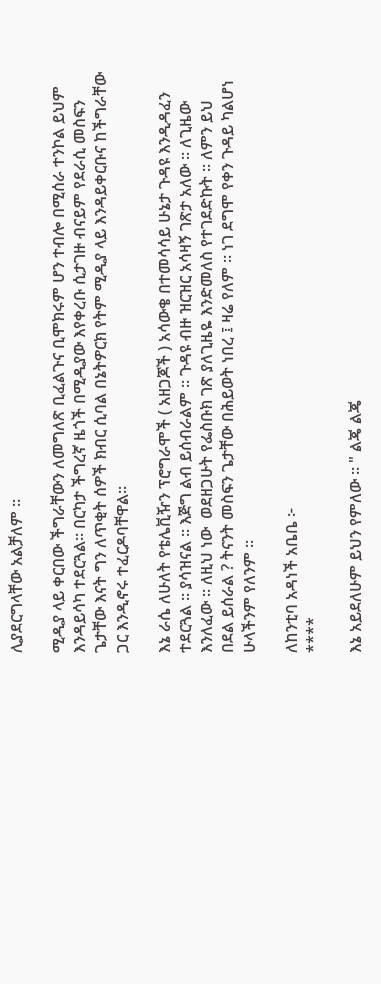ሊያደርግላቸው አልቻለም ።

ሚዲያ ላይ ቀርበው ችግራቸውን ለመግለጽ ቢፈልጉና ቢሞክሩም ሆን ተብሎ በሚሰራ ተንኮል ይህም እንዳይሳካ ተደርጓል። በርካታ ችግረኛ ዜጎች በሚዲያው እየቀረቡ ሲታገዙ ብናይም የደራሲ መስፍን ጌታቸው እናት ግን ለጥቂት ሰዎች ክብር ሲባል በኔትዎርክ የትም ሚዲያ ላይ እንዳይቀርቡና ከችግራቸው ጋር እንዲኖሩ ተፈርዶባቸዋል።

እኔ ራሴ ለሁለት የቴሌቪዥን ፕሮግራሞች ( አዘጋጆች ) አሳውቄ በተመሳሳይ ሁኔታ ጉዳዩ እንዲዳፈን ተደርጓል ። ያሳዝናል ። እጅግ ልብ ይሰብራልም ። ጉዳዩ ብዙ ዝርዝር አሳዛኝ ገጽታ አለው ። ለጊዜው እንለፈው ። ለዚህ ነው  ወደዘጋሁት የፌስቡክ ገጽ ያለጊዜዬ እንድመለስ የተገደድኩት ። ለምን ይህ በደል ይሰራል ? ትናንት መስፍን ጌታቸው በሕይወት ነበረ ፤ ዛሬ የለም ። ነገ ደግሞ የቀን ጉዳይ ካልሆነ ሁላችንም የለንም ።

ለከንቲባ አዳነች አቤቤ ፦
****

እኔ አይደለሁም ይህን የምለው ። " ልጄ ልጄ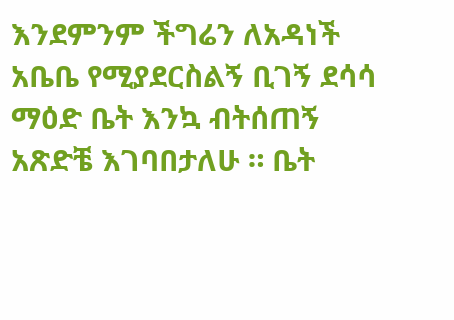እንደምንም ችግሬን ለአዳነች አቤቤ የሚያደርስልኝ ቢገኝ ደሳሳ ማዕድ ቤት እንኳ ብትሰጠኝ አጽድቼ እገባበታለሁ ። ቤት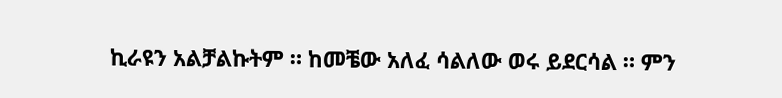ኪራዩን አልቻልኩትም ። ከመቼው አለፈ ሳልለው ወሩ ይደርሳል ። ምን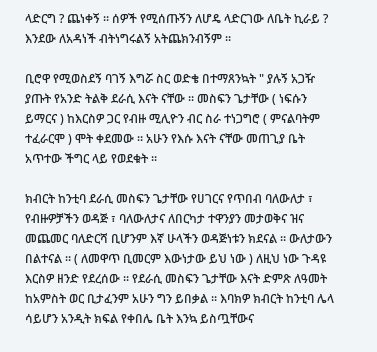ላድርግ ? ጨነቀኝ ። ሰዎች የሚሰጡኝን ለሆዴ ላድርገው ለቤት ኪራይ ? እንደው ለአዳነች ብትነግሩልኝ አትጨክንብኝም ።

ቢሮዋ የሚወስደኝ ባገኝ እግሯ ስር ወድቄ በተማጸንኳት " ያሉኝ አጋዥ ያጡት የአንድ ትልቅ ደራሲ እናት ናቸው ። መስፍን ጌታቸው ( ነፍሱን ይማርና ) ከእርስዎ ጋር የብዙ ሚሊዮን ብር ስራ ተነጋግሮ ( ምናልባትም ተፈራርሞ ) ሞት ቀደመው ። አሁን የእሱ እናት ናቸው መጠጊያ ቤት አጥተው ችግር ላይ የወደቁት ።

ክብርት ከንቲባ ደራሲ መስፍን ጌታቸው የሀገርና የጥበብ ባለውለታ ፣ የብዙዎቻችን ወዳጅ ፣ ባለውለታና ለበርካታ ተዋንያን መታወቅና ዝና መጨመር ባለድርሻ ቢሆንም እኛ ሁላችን ወዳጅነቱን ክደናል ። ውለታውን በልተናል ። ( ለመዋጥ ቢመርም እውነታው ይህ ነው ) ለዚህ ነው ጉዳዩ እርስዎ ዘንድ የደረሰው ። የደራሲ መስፍን ጌታቸው እናት ድምጽ ለዓመት ከአምስት ወር ቢታፈንም አሁን ግን ይበቃል ። እባክዎ ክብርት ከንቲባ ሌላ ሳይሆን አንዲት ክፍል የቀበሌ ቤት እንኳ ይስጧቸውና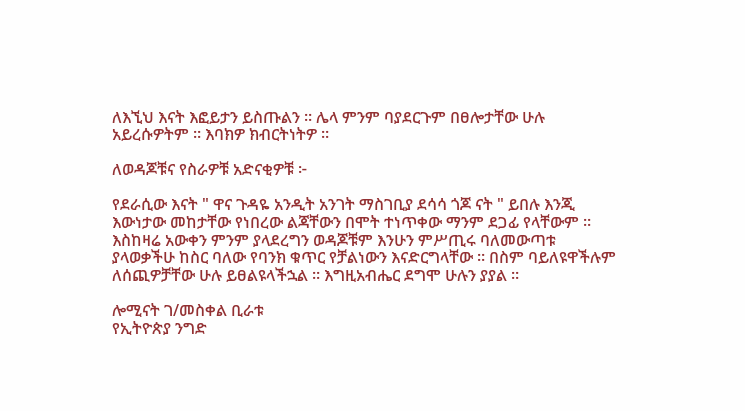ለእኚህ እናት እፎይታን ይስጡልን ። ሌላ ምንም ባያደርጉም በፀሎታቸው ሁሉ አይረሱዎትም ። እባክዎ ክብርትነትዎ ።

ለወዳጆቹና የስራዎቹ አድናቂዎቹ ፦

የደራሲው እናት " ዋና ጉዳዬ አንዲት አንገት ማስገቢያ ደሳሳ ጎጆ ናት " ይበሉ እንጂ እውነታው መከታቸው የነበረው ልጃቸውን በሞት ተነጥቀው ማንም ደጋፊ የላቸውም ። እስከዛሬ አውቀን ምንም ያላደረግን ወዳጆቹም እንሁን ምሥጢሩ ባለመውጣቱ ያላወቃችሁ ከስር ባለው የባንክ ቁጥር የቻልነውን እናድርግላቸው ። በስም ባይለዩዋችሉም ለሰጪዎቻቸው ሁሉ ይፀልዩላችኋል ። እግዚአብሔር ደግሞ ሁሉን ያያል ።

ሎሚናት ገ/መስቀል ቢራቱ
የኢትዮጵያ ንግድ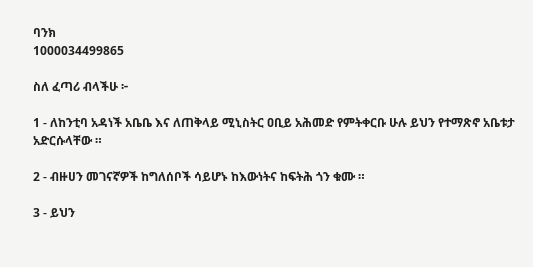ባንክ
1000034499865

ስለ ፈጣሪ ብላችሁ ፦

1 - ለከንቲባ አዳነች አቤቤ እና ለጠቅላይ ሚኒስትር ዐቢይ አሕመድ የምትቀርቡ ሁሉ ይህን የተማጽኖ አቤቱታ አድርሱላቸው ።

2 - ብዙሀን መገናኛዎች ከግለሰቦች ሳይሆኑ ከእውነትና ከፍትሕ ጎን ቁሙ ።

3 - ይህን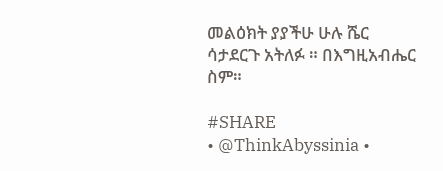መልዕክት ያያችሁ ሁሉ ሼር ሳታደርጉ አትለፉ ። በእግዚአብሔር ስም።

#SHARE
• @ThinkAbyssinia •